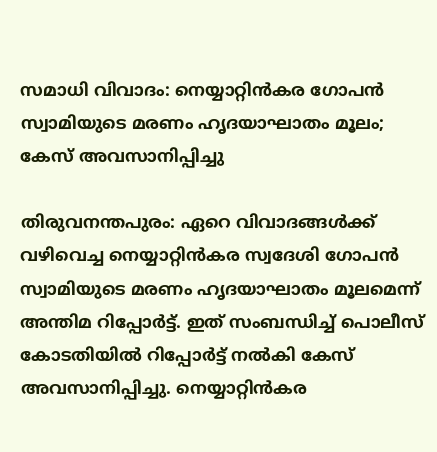സമാധി വിവാദം: നെയ്യാറ്റിൻകര ഗോപൻ സ്വാമിയുടെ മരണം ഹൃദയാഘാതം മൂലം; കേസ് അവസാനിപ്പിച്ചു

തിരുവനന്തപുരം: ഏറെ വിവാദങ്ങൾക്ക് വഴിവെച്ച നെയ്യാറ്റിൻകര സ്വദേശി ഗോപൻ സ്വാമിയുടെ മരണം ഹൃദയാഘാതം മൂലമെന്ന് അന്തിമ റിപ്പോർട്ട്. ഇത് സംബന്ധിച്ച് പൊലീസ് കോടതിയിൽ റിപ്പോർട്ട് നൽകി കേസ് അവസാനിപ്പിച്ചു. നെയ്യാറ്റിൻകര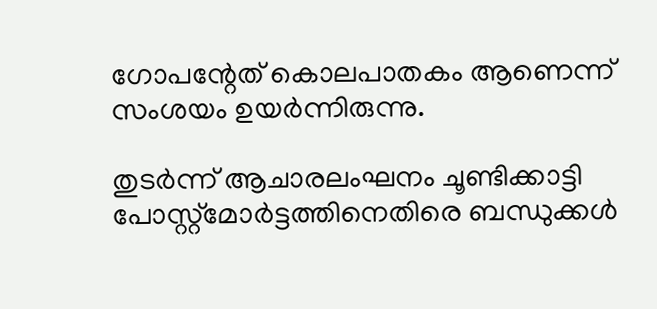ഗോപന്റേത് കൊലപാതകം ആണെന്ന് സംശയം ഉയർന്നിരുന്നു.

തുടർന്ന് ആചാരലംഘനം ചൂണ്ടിക്കാട്ടി പോസ്റ്റ്മോർട്ടത്തിനെതിരെ ബന്ധുക്കൾ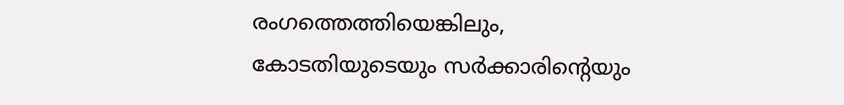രംഗത്തെത്തിയെങ്കിലും, കോടതിയുടെയും സർക്കാരിന്റെയും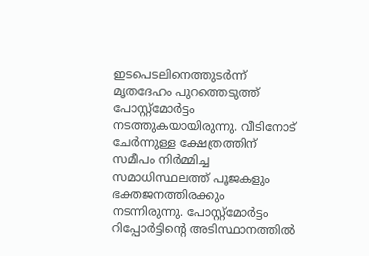ഇടപെടലിനെത്തുടർന്ന് മൃതദേഹം പുറത്തെടുത്ത് പോസ്റ്റ്മോർട്ടം നടത്തുകയായിരുന്നു. വീടിനോട് ചേർന്നുള്ള ക്ഷേത്രത്തിന് സമീപം നിർമ്മിച്ച സമാധിസ്ഥലത്ത് പൂജകളും ഭക്തജനത്തിരക്കും നടന്നിരുന്നു. പോസ്റ്റ്മോർട്ടം റിപ്പോർട്ടിന്റെ അടിസ്ഥാനത്തിൽ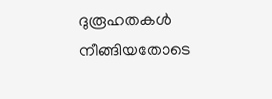ദുരൂഹതകൾ നീങ്ങിയതോടെ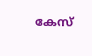കേസ്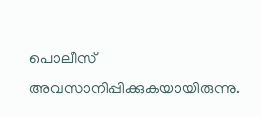പൊലീസ് അവസാനിപ്പിക്കുകയായിരുന്നു.